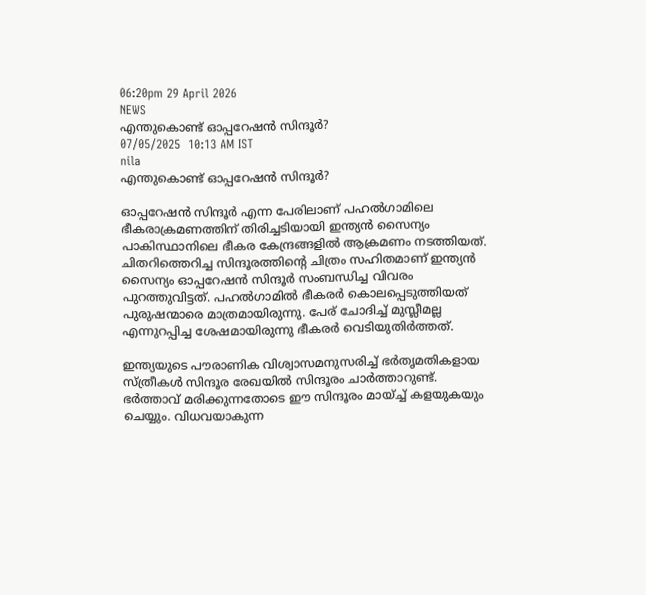06:20pm 29 April 2026
NEWS
എന്തുകൊണ്ട് ഓപ്പറേഷൻ സിന്ദൂർ?
07/05/2025  10:13 AM IST
nila
എന്തുകൊണ്ട് ഓപ്പറേഷൻ സിന്ദൂർ?

ഓപ്പറേഷൻ സിന്ദൂർ എന്ന പേരിലാണ് പഹൽഗാമിലെ ഭീകരാക്രമണത്തിന് തിരിച്ചടിയായി ഇന്ത്യൻ സൈന്യം പാകിസ്ഥാനിലെ ഭീകര കേന്ദ്രങ്ങളിൽ ആക്രമണം നടത്തിയത്. ചിതറിത്തെറിച്ച സിന്ദൂരത്തിന്റെ ചിത്രം സഹിതമാണ് ഇന്ത്യൻ സൈന്യം ഓപ്പറേഷൻ സിന്ദൂർ സംബന്ധിച്ച വിവരം പുറത്തുവിട്ടത്. പഹൽഗാമിൽ ഭീകരർ കൊലപ്പെടുത്തിയത് പുരുഷന്മാരെ മാത്രമായിരുന്നു. പേര് ചോദിച്ച് മുസ്ലീമല്ല എന്നുറപ്പിച്ച ശേഷമായിരുന്നു ഭീകരർ വെടിയുതിർത്തത്.

ഇന്ത്യയുടെ പൗരാണിക വിശ്വാസമനുസരിച്ച് ഭർതൃമതികളായ സ്ത്രീകൾ സിന്ദൂര രേഖയിൽ സിന്ദൂരം ചാർത്താറുണ്ട്. ഭർത്താവ് മരിക്കുന്നതോടെ ഈ സിന്ദൂരം മായ്ച്ച് കളയുകയും ചെയ്യും. വിധവയാകുന്ന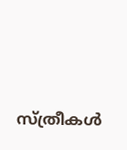സ്ത്രീകൾ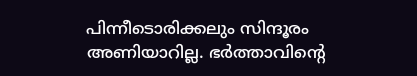പിന്നീടൊരിക്കലും സിന്ദൂരം അണിയാറില്ല. ഭർത്താവിന്റെ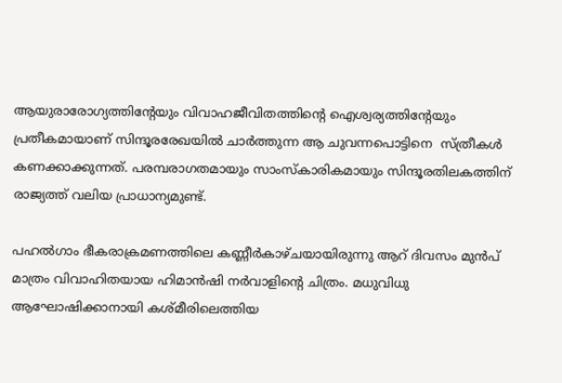ആയുരാരോഗ്യത്തിന്റേയും വിവാഹജീവിതത്തിന്റെ ഐശ്വര്യത്തിന്റേയും പ്രതീകമായാണ് സിന്ദൂരരേഖയിൽ ചാർത്തുന്ന ആ ചുവന്നപൊട്ടിനെ  സ്ത്രീകൾ കണക്കാക്കുന്നത്. പരമ്പരാഗതമായും സാംസ്‌കാരികമായും സിന്ദൂരതിലകത്തിന് രാജ്യത്ത് വലിയ പ്രാധാന്യമുണ്ട്.

പഹൽഗാം ഭീകരാക്രമണത്തിലെ കണ്ണീർകാഴ്ചയായിരുന്നു ആറ് ദിവസം മുൻപ് മാത്രം വിവാഹിതയായ ഹിമാൻഷി നർവാളിന്റെ ചിത്രം. മധുവിധു ആഘോഷിക്കാനായി കശ്മീരിലെത്തിയ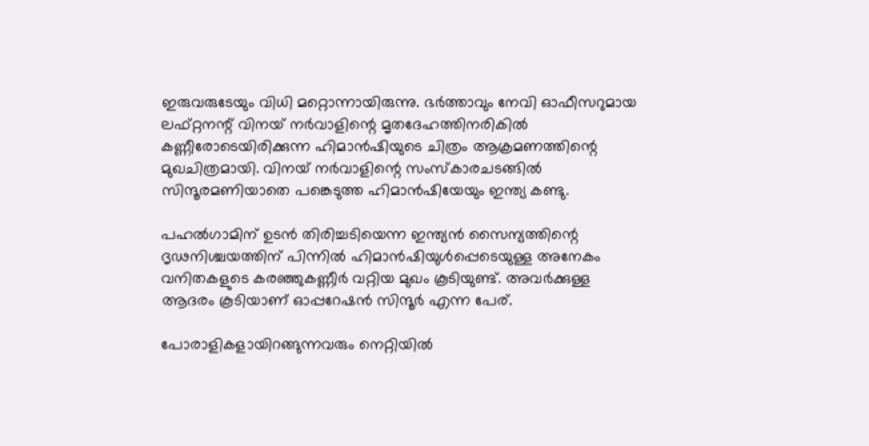ഇരുവരുടേയും വിധി മറ്റൊന്നായിരുന്നു. ഭർത്താവും നേവി ഓഫീസറുമായ ലഫ്റ്റനന്റ് വിനയ് നർവാളിന്റെ മൃതദേഹത്തിനരികിൽ കണ്ണീരോടെയിരിക്കുന്ന ഹിമാൻഷിയുടെ ചിത്രം ആക്രമണത്തിന്റെ മുഖചിത്രമായി. വിനയ് നർവാളിന്റെ സംസ്‌കാരചടങ്ങിൽ സിന്ദൂരമണിയാതെ പങ്കെടുത്ത ഹിമാൻഷിയേയും ഇന്ത്യ കണ്ടു.

പഹൽഗാമിന് ഉടൻ തിരിച്ചടിയെന്ന ഇന്ത്യൻ സൈന്യത്തിന്റെ ദൃഢനിശ്ചയത്തിന് പിന്നിൽ ഹിമാൻഷിയുൾപ്പെടെയുള്ള അനേകം വനിതകളുടെ കരഞ്ഞുകണ്ണീർ വറ്റിയ മുഖം കൂടിയുണ്ട്. അവർക്കുള്ള ആദരം കൂടിയാണ് ഓപ്പറേഷൻ സിന്ദൂർ എന്ന പേര്.

പോരാളികളായിറങ്ങുന്നവരും നെറ്റിയിൽ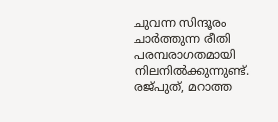ചുവന്ന സിന്ദൂരം ചാർത്തുന്ന രീതി പരമ്പരാഗതമായി നിലനിൽക്കുന്നുണ്ട്. രജ്പുത്, മറാത്ത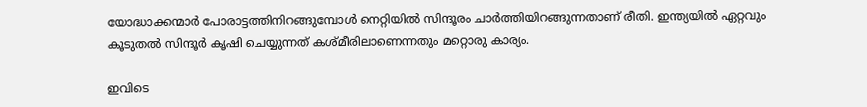യോദ്ധാക്കന്മാർ പോരാട്ടത്തിനിറങ്ങുമ്പോൾ നെറ്റിയിൽ സിന്ദൂരം ചാർത്തിയിറങ്ങുന്നതാണ് രീതി. ഇന്ത്യയിൽ ഏറ്റവും കൂടുതൽ സിന്ദൂർ കൃഷി ചെയ്യുന്നത് കശ്മീരിലാണെന്നതും മറ്റൊരു കാര്യം.

ഇവിടെ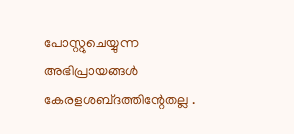പോസ്റ്റുചെയ്യുന്ന അഭിപ്രായങ്ങള്‍ കേരളശബ്‌ദത്തിന്റേതല്ല .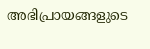അഭിപ്രായങ്ങളുടെ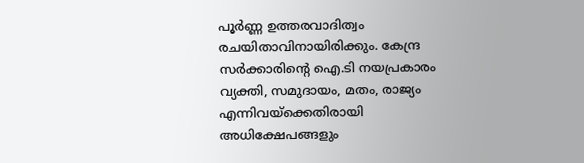പൂര്‍ണ്ണ ഉത്തരവാദിത്വം രചയിതാവിനായിരിക്കും. കേന്ദ്ര സർക്കാരിന്റെ ഐ.ടി നയപ്രകാരം വ്യക്തി, സമുദായം, മതം, രാജ്യം എന്നിവയ്ക്കെതിരായി അധിക്ഷേപങ്ങളും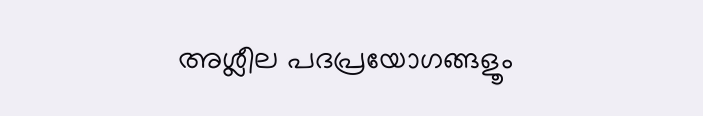അശ്ലീല പദപ്രയോഗങ്ങളൂം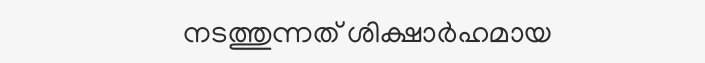നടത്തുന്നത് ശിക്ഷാര്‍ഹമായ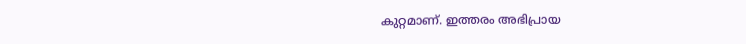കുറ്റമാണ്. ഇത്തരം അഭിപ്രായ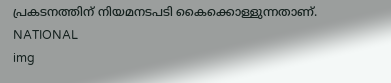പ്രകടനത്തിന് നിയമനടപടി കൈക്കൊള്ളുന്നതാണ്.
NATIONAL
img